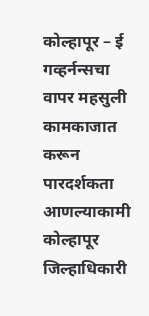कोल्हापूर – ई गव्हर्नन्सचा वापर महसुली कामकाजात करून पारदर्शकता आणल्याकामी कोल्हापूर जिल्हाधिकारी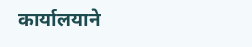कार्यालयाने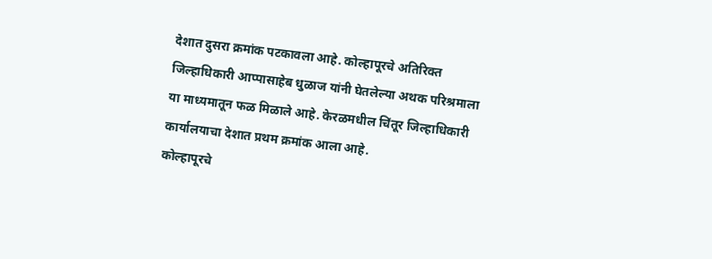देशात दुसरा क्रमांक पटकावला आहे. कोल्हापूरचे अतिरिक्त जिल्हाधिकारी आप्पासाहेब धुळाज यांनी घेतलेल्या अथक परिश्रमाला या माध्यमातून फळ मिळाले आहे. केरळमधील चिंतूर जिल्हाधिकारी कार्यालयाचा देशात प्रथम क्रमांक आला आहे.
कोल्हापूरचे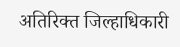अतिरिक्त जिल्हाधिकारी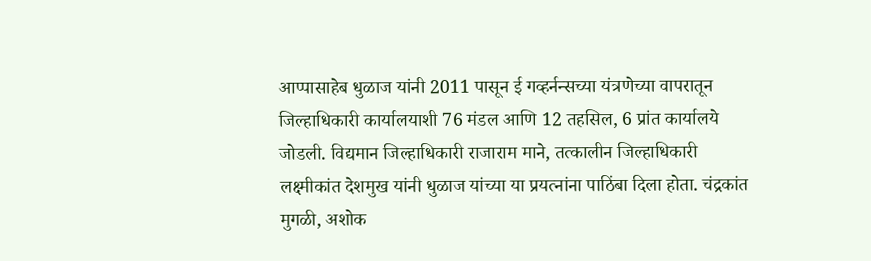आप्पासाहेब धुळाज यांनी 2011 पासून ई गव्हर्नन्सच्या यंत्रणेच्या वापरातून जिल्हाधिकारी कार्यालयाशी 76 मंडल आणि 12 तहसिल, 6 प्रांत कार्यालये जोडली. विद्यमान जिल्हाधिकारी राजाराम माने, तत्कालीन जिल्हाधिकारी लक्ष्मीकांत देशमुख यांनी धुळाज यांच्या या प्रयत्नांना पाठिंबा दिला होता. चंद्रकांत मुगळी, अशोक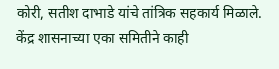कोरी, सतीश दाभाडे यांचे तांत्रिक सहकार्य मिळाले.
केंद्र शासनाच्या एका समितीने काही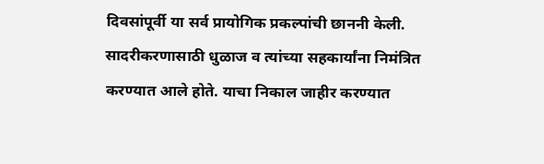दिवसांपूर्वी या सर्व प्रायोगिक प्रकल्पांची छाननी केली. सादरीकरणासाठी धुळाज व त्यांच्या सहकार्यांना निमंत्रित करण्यात आले होते. याचा निकाल जाहीर करण्यात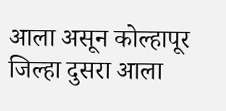आला असून कोल्हापूर जिल्हा दुसरा आला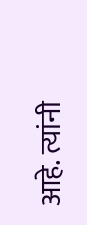आहे. त्यांनी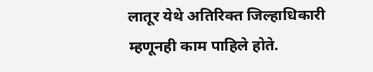लातूर येथे अतिरिक्त जिल्हाधिकारी म्हणूनही काम पाहिले होते.